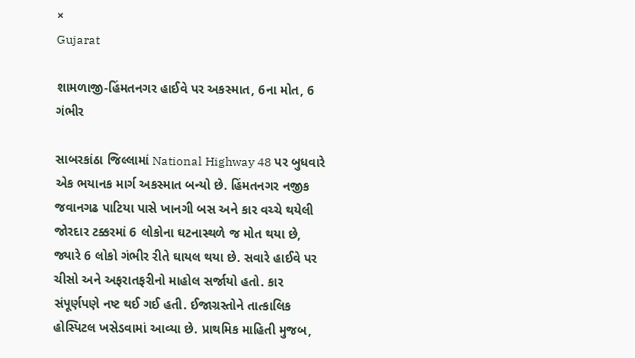×
Gujarat

શામળાજી-હિંમતનગર હાઈવે પર અકસ્માત, 6ના મોત, 6 ગંભીર

સાબરકાંઠા જિલ્લામાં National Highway 48 પર બુધવારે એક ભયાનક માર્ગ અકસ્માત બન્યો છે. હિંમતનગર નજીક જવાનગઢ પાટિયા પાસે ખાનગી બસ અને કાર વચ્ચે થયેલી જોરદાર ટક્કરમાં 6 લોકોના ઘટનાસ્થળે જ મોત થયા છે, જ્યારે 6 લોકો ગંભીર રીતે ઘાયલ થયા છે. સવારે હાઈવે પર ચીસો અને અફરાતફરીનો માહોલ સર્જાયો હતો. કાર સંપૂર્ણપણે નષ્ટ થઈ ગઈ હતી. ઈજાગ્રસ્તોને તાત્કાલિક હોસ્પિટલ ખસેડવામાં આવ્યા છે. પ્રાથમિક માહિતી મુજબ,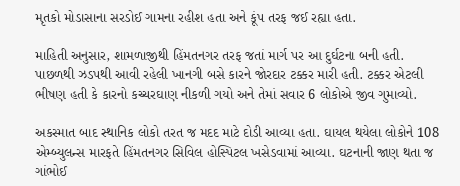મૃતકો મોડાસાના સરડોઈ ગામના રહીશ હતા અને કૂંપ તરફ જઈ રહ્યા હતા.

માહિતી અનુસાર, શામળાજીથી હિંમતનગર તરફ જતાં માર્ગ પર આ દુર્ઘટના બની હતી. પાછળથી ઝડપથી આવી રહેલી ખાનગી બસે કારને જોરદાર ટક્કર મારી હતી. ટક્કર એટલી ભીષણ હતી કે કારનો કચ્ચરઘાણ નીકળી ગયો અને તેમાં સવાર 6 લોકોએ જીવ ગુમાવ્યો.

અકસ્માત બાદ સ્થાનિક લોકો તરત જ મદદ માટે દોડી આવ્યા હતા. ઘાયલ થયેલા લોકોને 108 એમ્બ્યુલન્સ મારફતે હિંમતનગર સિવિલ હોસ્પિટલ ખસેડવામાં આવ્યા. ઘટનાની જાણ થતા જ ગાંભોઈ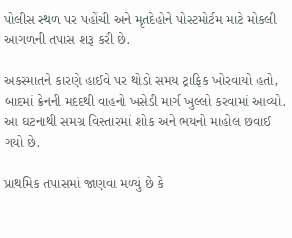પોલીસ સ્થળ પર પહોંચી અને મૃતદેહોને પોસ્ટમોર્ટમ માટે મોકલી આગળની તપાસ શરૂ કરી છે.

અકસ્માતને કારણે હાઈવે પર થોડો સમય ટ્રાફિક ખોરવાયો હતો, બાદમાં ક્રેનની મદદથી વાહનો ખસેડી માર્ગ ખુલ્લો કરવામાં આવ્યો. આ ઘટનાથી સમગ્ર વિસ્તારમાં શોક અને ભયનો માહોલ છવાઈ ગયો છે.

પ્રાથમિક તપાસમાં જાણવા મળ્યું છે કે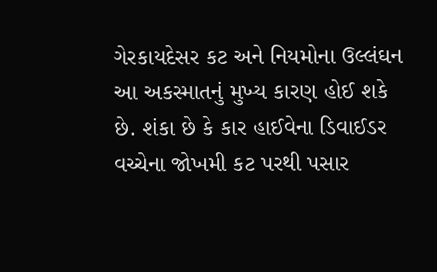ગેરકાયદેસર કટ અને નિયમોના ઉલ્લંઘન આ અકસ્માતનું મુખ્ય કારણ હોઈ શકે છે. શંકા છે કે કાર હાઈવેના ડિવાઈડર વચ્ચેના જોખમી કટ પરથી પસાર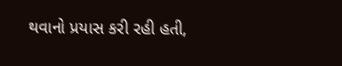થવાનો પ્રયાસ કરી રહી હતી,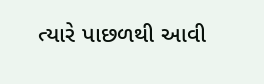ત્યારે પાછળથી આવી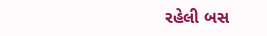રહેલી બસ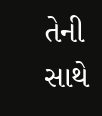તેની સાથે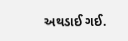અથડાઈ ગઈ.